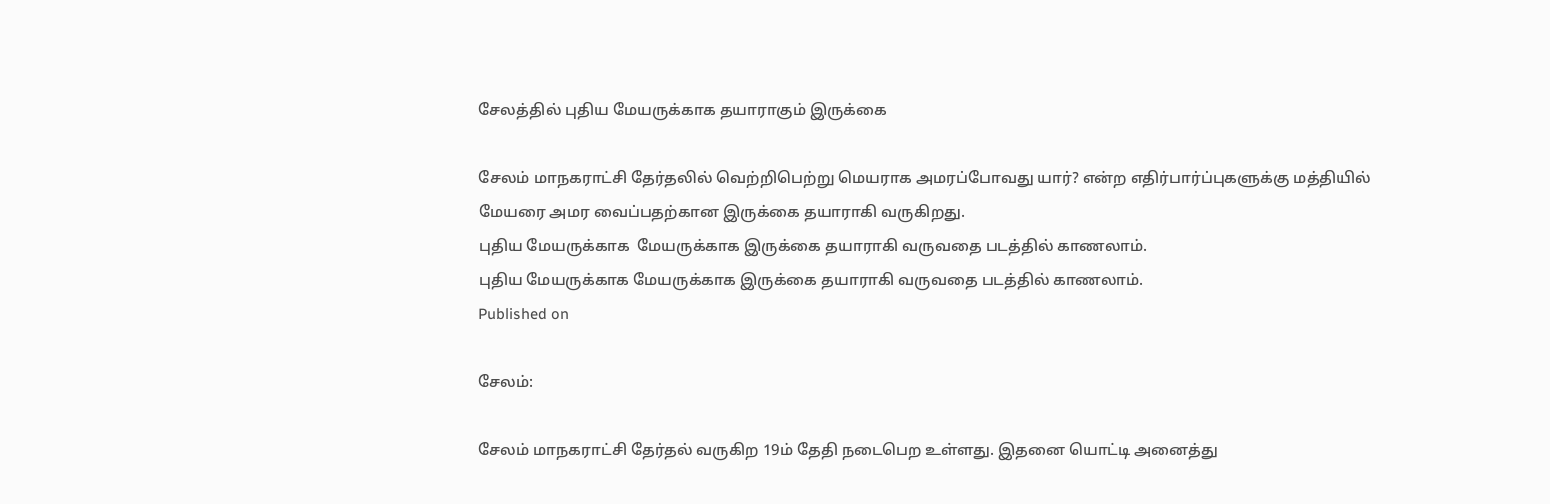சேலத்தில் புதிய மேயருக்காக தயாராகும் இருக்கை

சேலம் மாநகராட்சி தேர்தலில் வெற்றிபெற்று மெயராக அமரப்போவது யார்? என்ற எதிர்பார்ப்புகளுக்கு மத்தியில் மேயரை அமர வைப்பதற்கான இருக்கை தயாராகி வருகிறது.
புதிய மேயருக்காக  மேயருக்காக இருக்கை தயாராகி வருவதை படத்தில் காணலாம்.
புதிய மேயருக்காக மேயருக்காக இருக்கை தயாராகி வருவதை படத்தில் காணலாம்.
Published on

சேலம்:

சேலம் மாநகராட்சி தேர்தல் வருகிற 19ம் தேதி நடைபெற உள்ளது. இதனை யொட்டி அனைத்து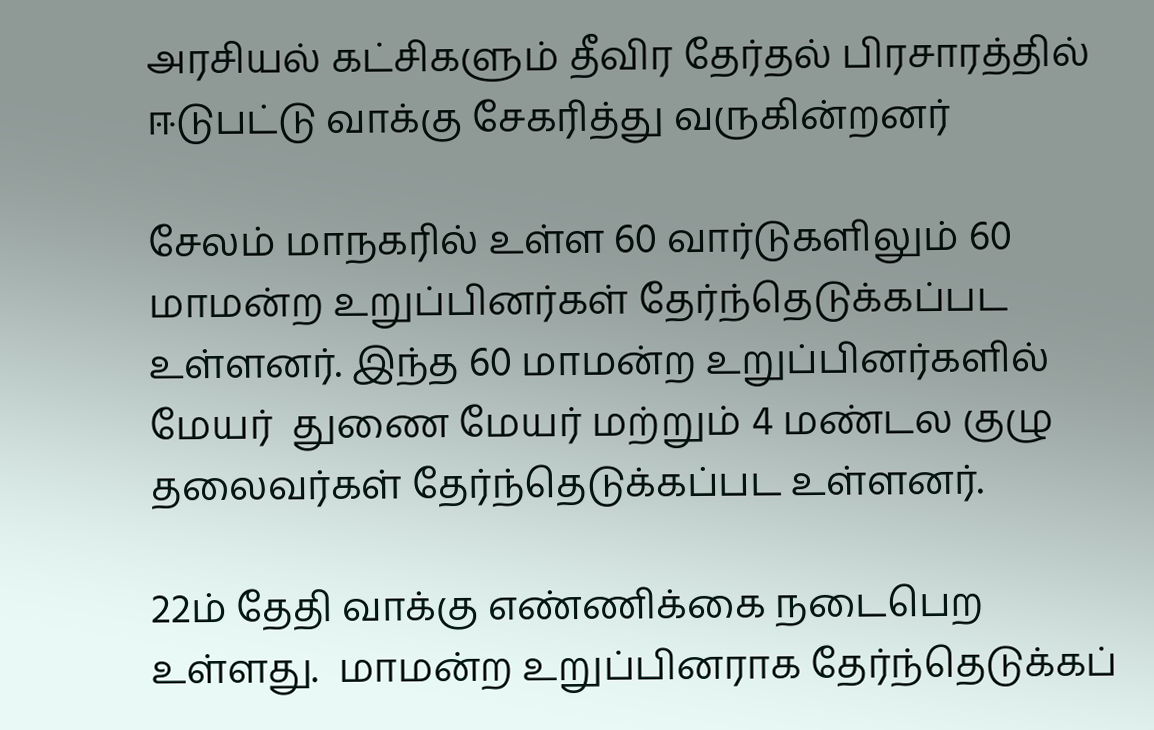அரசியல் கட்சிகளும் தீவிர தேர்தல் பிரசாரத்தில் ஈடுபட்டு வாக்கு சேகரித்து வருகின்றனர்

சேலம் மாநகரில் உள்ள 60 வார்டுகளிலும் 60 மாமன்ற உறுப்பினர்கள் தேர்ந்தெடுக்கப்பட உள்ளனர். இந்த 60 மாமன்ற உறுப்பினர்களில் மேயர்  துணை மேயர் மற்றும் 4 மண்டல குழு தலைவர்கள் தேர்ந்தெடுக்கப்பட உள்ளனர்.

22ம் தேதி வாக்கு எண்ணிக்கை நடைபெற உள்ளது.  மாமன்ற உறுப்பினராக தேர்ந்தெடுக்கப்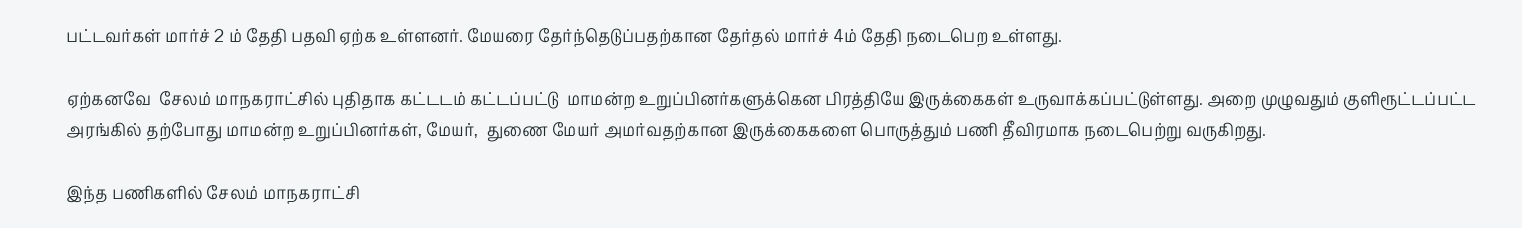பட்டவர்கள் மார்ச் 2 ம் தேதி பதவி ஏற்க உள்ளனர். மேயரை தேர்ந்தெடுப்பதற்கான தேர்தல் மார்ச் 4ம் தேதி நடைபெற உள்ளது.

ஏற்கனவே  சேலம் மாநகராட்சில் புதிதாக கட்டடம் கட்டப்பட்டு  மாமன்ற உறுப்பினர்களுக்கென பிரத்தியே இருக்கைகள் உருவாக்கப்பட்டுள்ளது. அறை முழுவதும் குளிரூட்டப்பட்ட  அரங்கில் தற்போது மாமன்ற உறுப்பினர்கள், மேயர்,  துணை மேயர் அமர்வதற்கான இருக்கைகளை பொருத்தும் பணி தீவிரமாக நடைபெற்று வருகிறது.

இந்த பணிகளில் சேலம் மாநகராட்சி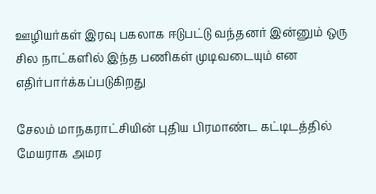ஊழியர்கள் இரவு பகலாக ஈடுபட்டு வந்தனர் இன்னும் ஒரு சில நாட்களில் இந்த பணிகள் முடிவடையும் என எதிர்பார்க்கப்படுகிறது

சேலம் மாநகராட்சியின் புதிய பிரமாண்ட கட்டிடத்தில் மேயராக அமர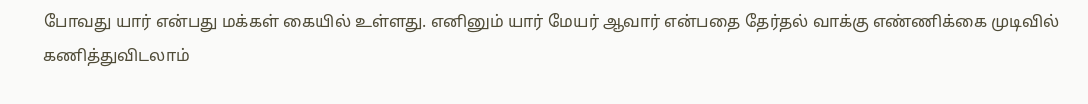போவது யார் என்பது மக்கள் கையில் உள்ளது. எனினும் யார் மேயர் ஆவார் என்பதை தேர்தல் வாக்கு எண்ணிக்கை முடிவில் கணித்துவிடலாம்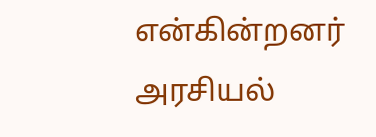என்கின்றனர் அரசியல்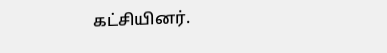கட்சியினர்.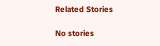Related Stories

No stories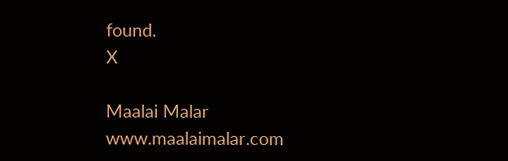found.
X

Maalai Malar
www.maalaimalar.com